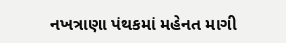નખત્રાણા પંથકમાં મહેનત માગી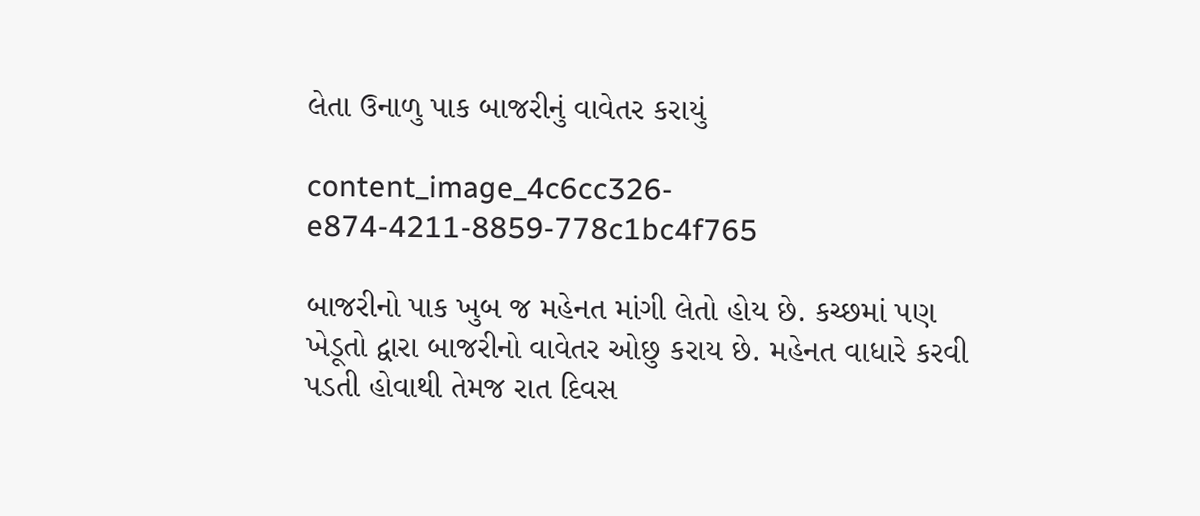લેતા ઉનાળુ પાક બાજરીનું વાવેતર કરાયું

content_image_4c6cc326-e874-4211-8859-778c1bc4f765

બાજરીનો પાક ખુબ જ મહેનત માંગી લેતો હોય છે. કચ્છમાં પણ ખેડૂતો દ્વારા બાજરીનો વાવેતર ઓછુ કરાય છે. મહેનત વાધારે કરવી પડતી હોવાથી તેમજ રાત દિવસ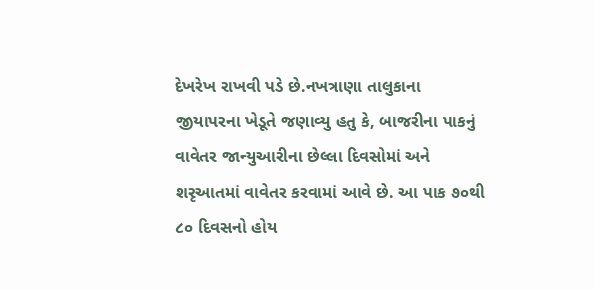દેખરેખ રાખવી પડે છે.નખત્રાણા તાલુકાના જીયાપરના ખેડૂતે જણાવ્યુ હતુ કે, બાજરીના પાકનું વાવેતર જાન્યુઆરીના છેલ્લા દિવસોમાં અને શરૃઆતમાં વાવેતર કરવામાં આવે છે. આ પાક ૭૦થી ૮૦ દિવસનો હોય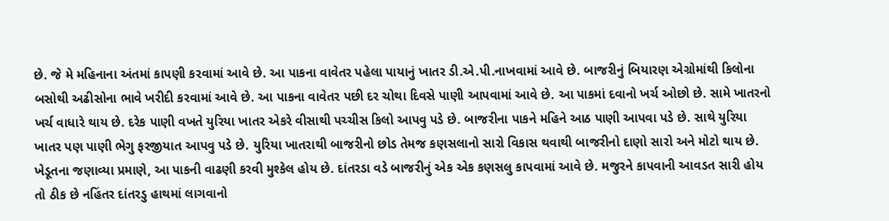છે. જે મે મહિનાના અંતમાં કાપણી કરવામાં આવે છે. આ પાકના વાવેતર પહેલા પાયાનું ખાતર ડી.એ.પી.નાખવામાં આવે છે. બાજરીનું બિયારણ એગ્રોમાંથી કિલોના બસોથી અઢીસોના ભાવે ખરીદી કરવામાં આવે છે. આ પાકના વાવેતર પછી દર ચોથા દિવસે પાણી આપવામાં આવે છે. આ પાકમાં દવાનો ખર્ચ ઓછો છે. સામે ખાતરનો ખર્ચ વાધારે થાય છે. દરેક પાણી વખતે યુરિયા ખાતર એકરે વીસાથી પચ્ચીસ કિલો આપવુ પડે છે. બાજરીના પાકને મહિને આઠ પાણી આપવા પડે છે. સાથે યુરિયા ખાતર પણ પાણી ભેગુ ફરજીયાત આપવુ પડે છે. યુરિયા ખાતરાથી બાજરીનો છોડ તેમજ કણસલાનો સારો વિકાસ થવાથી બાજરીનો દાણો સારો અને મોટો થાય છે. ખેડૂતના જણાવ્યા પ્રમાણે, આ પાકની વાઢણી કરવી મુશ્કેલ હોય છે. દાંતરડા વડે બાજરીનું એક એક કણસલુ કાપવામાં આવે છે. મજુરને કાપવાની આવડત સારી હોય તો ઠીક છે નહિંતર દાંતરડુ હાથમાં લાગવાનો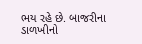ભય રહે છે. બાજરીના ડાળખીનો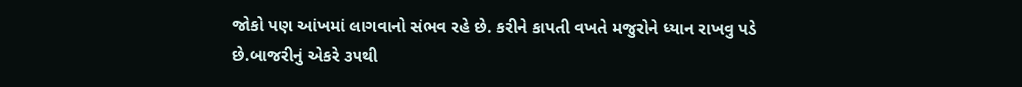જોકો પણ આંખમાં લાગવાનો સંભવ રહે છે. કરીને કાપતી વખતે મજુરોને ધ્યાન રાખવુ પડે છે.બાજરીનું એકરે ૩૫થી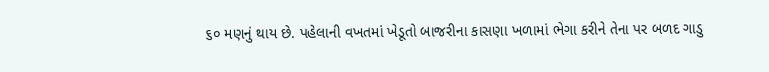૬૦ મણનું થાય છે. પહેલાની વખતમાં ખેડૂતો બાજરીના કાસણા ખળામાં ભેગા કરીને તેના પર બળદ ગાડુ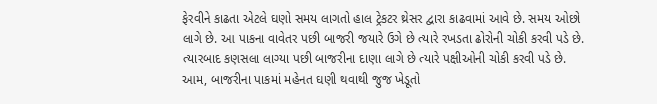ફેરવીને કાઢતા એટલે ઘણો સમય લાગતો હાલ ટ્રેકટર થ્રેસર દ્વારા કાઢવામાં આવે છે. સમય ઓછો લાગે છે. આ પાકના વાવેતર પછી બાજરી જયારે ઉગે છે ત્યારે રખડતા ઢોરોની ચોકી કરવી પડે છે. ત્યારબાદ કણસલા લાગ્યા પછી બાજરીના દાણા લાગે છે ત્યારે પક્ષીઓની ચોકી કરવી પડે છે. આમ, બાજરીના પાકમાં મહેનત ઘણી થવાથી જુજ ખેડૂતો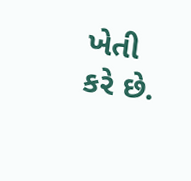ખેતી કરે છે.